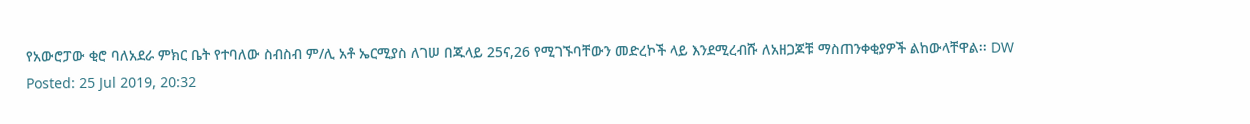የአውሮፓው ቂሮ ባለአደራ ምክር ቤት የተባለው ስብስብ ም/ሊ አቶ ኤርሚያስ ለገሠ በጁላይ 25ና,26 የሚገኙባቸውን መድረኮች ላይ እንደሚረብሹ ለአዘጋጆቹ ማስጠንቀቂያዎች ልከውላቸዋል፡፡ DW
Posted: 25 Jul 2019, 20:32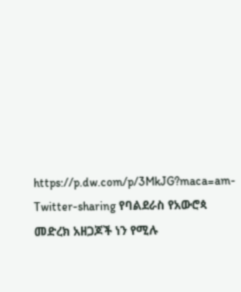https://p.dw.com/p/3MkJG?maca=am-Twitter-sharing የባልደራስ የአውሮጳ መድረክ አዘጋጆች ነን የሚሉ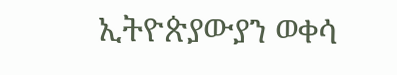ኢትዮጵያውያን ወቀሳ